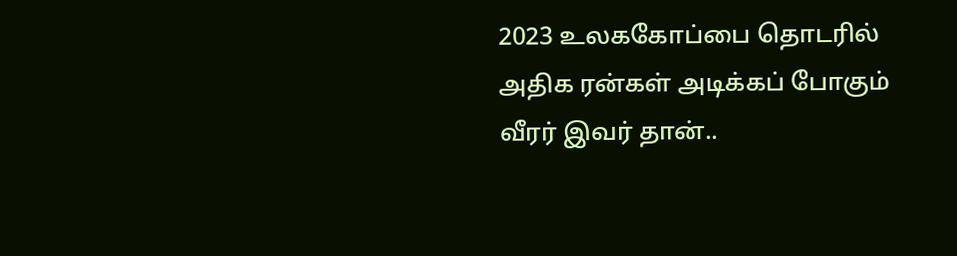2023 உலககோப்பை தொடரில் அதிக ரன்கள் அடிக்கப் போகும் வீரர் இவர் தான்..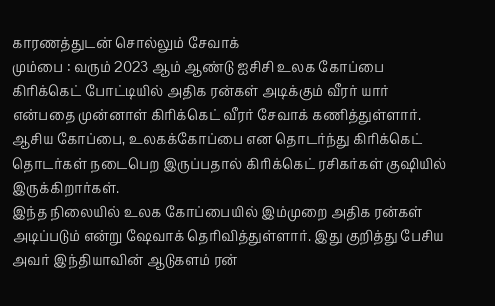காரணத்துடன் சொல்லும் சேவாக்
மும்பை : வரும் 2023 ஆம் ஆண்டு ஐசிசி உலக கோப்பை கிரிக்கெட் போட்டியில் அதிக ரன்கள் அடிக்கும் வீரர் யார் என்பதை முன்னாள் கிரிக்கெட் வீரர் சேவாக் கணித்துள்ளார். ஆசிய கோப்பை, உலகக்கோப்பை என தொடர்ந்து கிரிக்கெட் தொடர்கள் நடைபெற இருப்பதால் கிரிக்கெட் ரசிகர்கள் குஷியில் இருக்கிறார்கள்.
இந்த நிலையில் உலக கோப்பையில் இம்முறை அதிக ரன்கள் அடிப்படும் என்று ஷேவாக் தெரிவித்துள்ளார். இது குறித்து பேசிய அவர் இந்தியாவின் ஆடுகளம் ரன்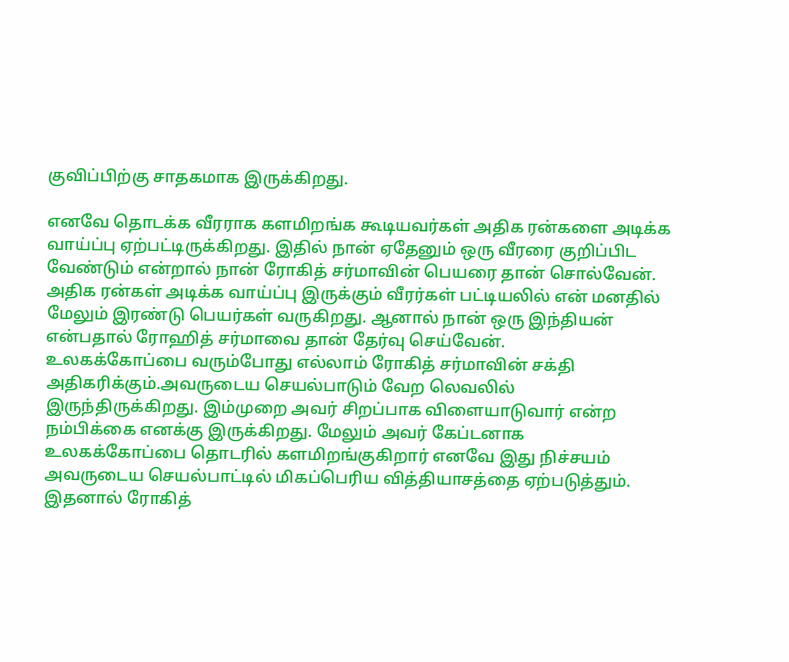குவிப்பிற்கு சாதகமாக இருக்கிறது.

எனவே தொடக்க வீரராக களமிறங்க கூடியவர்கள் அதிக ரன்களை அடிக்க வாய்ப்பு ஏற்பட்டிருக்கிறது. இதில் நான் ஏதேனும் ஒரு வீரரை குறிப்பிட வேண்டும் என்றால் நான் ரோகித் சர்மாவின் பெயரை தான் சொல்வேன். அதிக ரன்கள் அடிக்க வாய்ப்பு இருக்கும் வீரர்கள் பட்டியலில் என் மனதில் மேலும் இரண்டு பெயர்கள் வருகிறது. ஆனால் நான் ஒரு இந்தியன் என்பதால் ரோஹித் சர்மாவை தான் தேர்வு செய்வேன்.
உலகக்கோப்பை வரும்போது எல்லாம் ரோகித் சர்மாவின் சக்தி அதிகரிக்கும்.அவருடைய செயல்பாடும் வேற லெவலில் இருந்திருக்கிறது. இம்முறை அவர் சிறப்பாக விளையாடுவார் என்ற நம்பிக்கை எனக்கு இருக்கிறது. மேலும் அவர் கேப்டனாக உலகக்கோப்பை தொடரில் களமிறங்குகிறார் எனவே இது நிச்சயம் அவருடைய செயல்பாட்டில் மிகப்பெரிய வித்தியாசத்தை ஏற்படுத்தும்.
இதனால் ரோகித்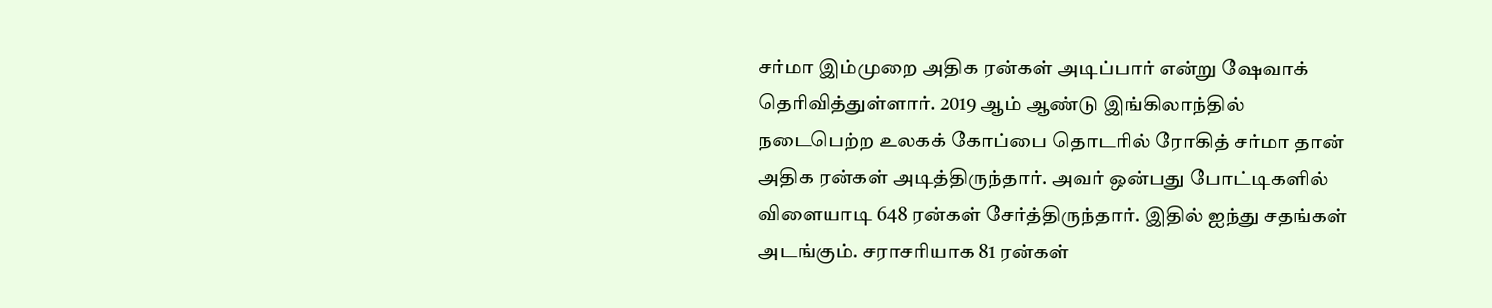சர்மா இம்முறை அதிக ரன்கள் அடிப்பார் என்று ஷேவாக் தெரிவித்துள்ளார். 2019 ஆம் ஆண்டு இங்கிலாந்தில் நடைபெற்ற உலகக் கோப்பை தொடரில் ரோகித் சர்மா தான் அதிக ரன்கள் அடித்திருந்தார். அவர் ஒன்பது போட்டிகளில் விளையாடி 648 ரன்கள் சேர்த்திருந்தார். இதில் ஐந்து சதங்கள் அடங்கும். சராசரியாக 81 ரன்கள்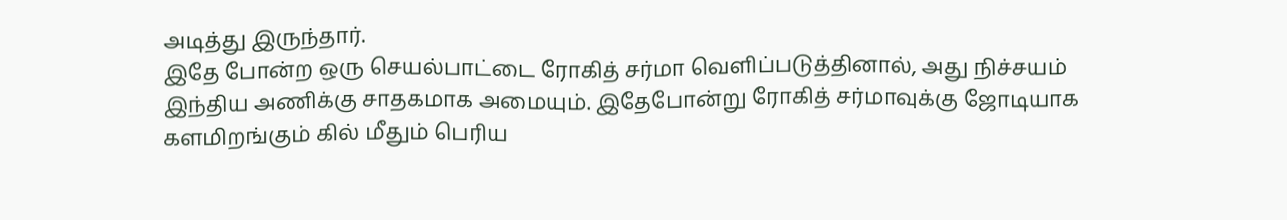அடித்து இருந்தார்.
இதே போன்ற ஒரு செயல்பாட்டை ரோகித் சர்மா வெளிப்படுத்தினால், அது நிச்சயம் இந்திய அணிக்கு சாதகமாக அமையும். இதேபோன்று ரோகித் சர்மாவுக்கு ஜோடியாக களமிறங்கும் கில் மீதும் பெரிய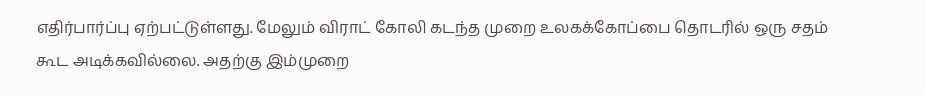எதிர்பார்ப்பு ஏற்பட்டுள்ளது. மேலும் விராட் கோலி கடந்த முறை உலகக்கோப்பை தொடரில் ஒரு சதம் கூட அடிக்கவில்லை. அதற்கு இம்முறை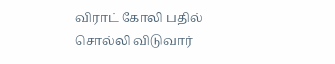விராட் கோலி பதில் சொல்லி விடுவார்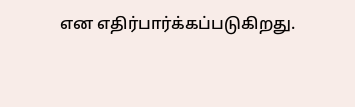என எதிர்பார்க்கப்படுகிறது.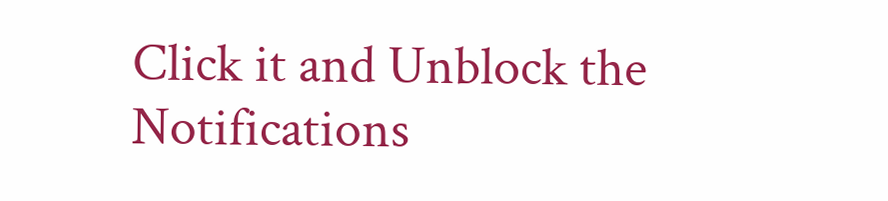Click it and Unblock the Notifications